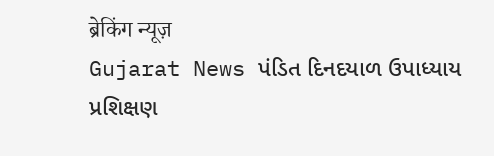ब्रेकिंग न्यूज़
Gujarat News પંડિત દિનદયાળ ઉપાધ્યાય પ્રશિક્ષણ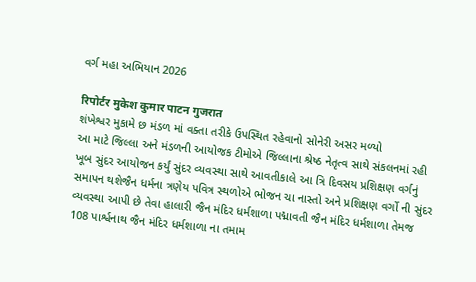વર્ગ મહા અભિયાન 2026

रिपोर्टर मुकेश कुमार पाटन गुजरात
શંખેશ્વર મુકામે છ મંડળ માં વક્તા તરીકે ઉપસ્થિત રહેવાનો સોનેરી અસર મળ્યો
આ માટે જિલ્લા અને મંડળની આયોજક ટીમોએ જિલ્લાના શ્રેષ્ઠ નેતૃત્વ સાથે સંકલનમાં રહી ખૂબ સુંદર આયોજન કર્યું સુંદર વ્યવસ્થા સાથે આવતીકાલે આ ત્રિ દિવસય પ્રશિક્ષણ વર્ગનું સમાપન થશેજૈન ધર્મના ત્રણેય પવિત્ર સ્થળોએ ભોજન ચા નાસ્તો અને પ્રશિક્ષણ વર્ગો ની સુંદર વ્યવસ્થા આપી છે તેવા હાલારી જૈન મંદિર ધર્મશાળા પદ્માવતી જૈન મંદિર ધર્મશાળા તેમજ 108 પાર્શ્વનાથ જૈન મંદિર ધર્મશાળા ના તમામ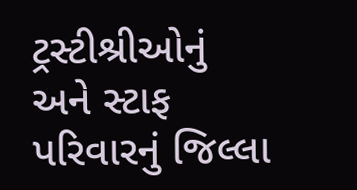ટ્રસ્ટીશ્રીઓનું અને સ્ટાફ પરિવારનું જિલ્લા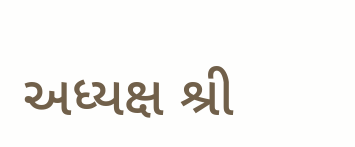અધ્યક્ષ શ્રી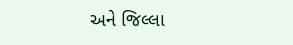અને જિલ્લા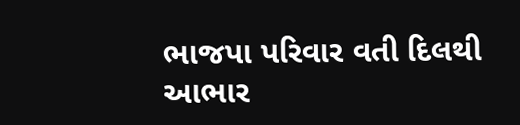ભાજપા પરિવાર વતી દિલથી આભાર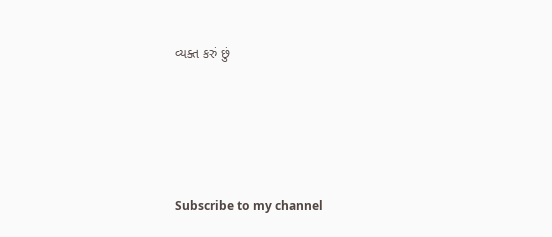વ્યક્ત કરું છું





Subscribe to my channel